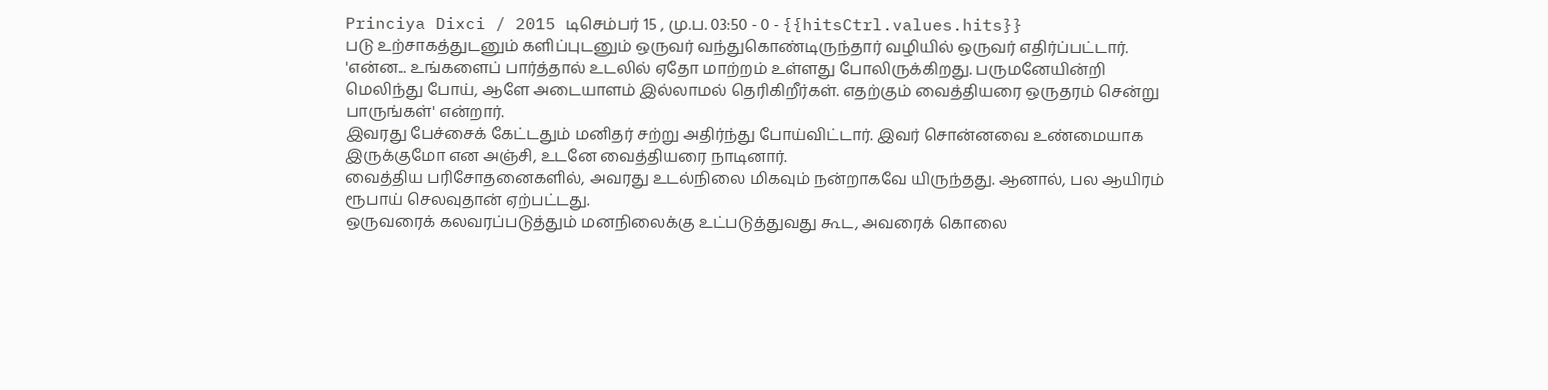Princiya Dixci / 2015 டிசெம்பர் 15 , மு.ப. 03:50 - 0 - {{hitsCtrl.values.hits}}
படு உற்சாகத்துடனும் களிப்புடனும் ஒருவர் வந்துகொண்டிருந்தார் வழியில் ஒருவர் எதிர்ப்பட்டார்.
'என்ன... உங்களைப் பார்த்தால் உடலில் ஏதோ மாற்றம் உள்ளது போலிருக்கிறது. பருமனேயின்றி மெலிந்து போய், ஆளே அடையாளம் இல்லாமல் தெரிகிறீர்கள். எதற்கும் வைத்தியரை ஒருதரம் சென்று பாருங்கள்' என்றார்.
இவரது பேச்சைக் கேட்டதும் மனிதர் சற்று அதிர்ந்து போய்விட்டார். இவர் சொன்னவை உண்மையாக இருக்குமோ என அஞ்சி, உடனே வைத்தியரை நாடினார்.
வைத்திய பரிசோதனைகளில், அவரது உடல்நிலை மிகவும் நன்றாகவே யிருந்தது. ஆனால், பல ஆயிரம் ரூபாய் செலவுதான் ஏற்பட்டது.
ஒருவரைக் கலவரப்படுத்தும் மனநிலைக்கு உட்படுத்துவது கூட, அவரைக் கொலை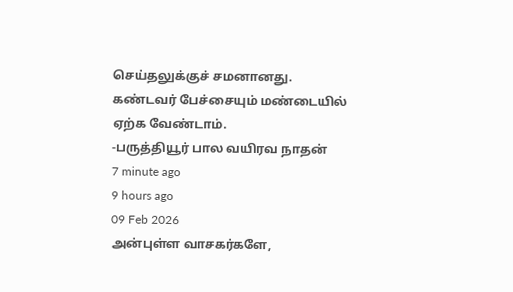செய்தலுக்குச் சமனானது.
கண்டவர் பேச்சையும் மண்டையில் ஏற்க வேண்டாம்.
-பருத்தியூர் பால வயிரவ நாதன்
7 minute ago
9 hours ago
09 Feb 2026
அன்புள்ள வாசகர்களே,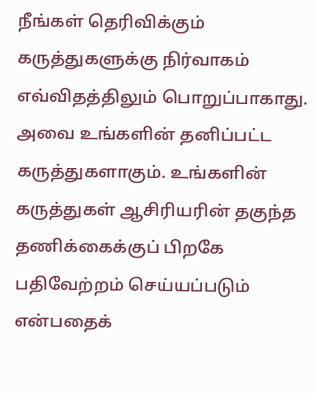நீங்கள் தெரிவிக்கும் கருத்துகளுக்கு நிர்வாகம் எவ்விதத்திலும் பொறுப்பாகாது. அவை உங்களின் தனிப்பட்ட கருத்துகளாகும். உங்களின் கருத்துகள் ஆசிரியரின் தகுந்த தணிக்கைக்குப் பிறகே பதிவேற்றம் செய்யப்படும் என்பதைக்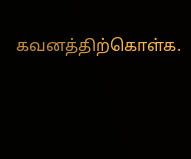கவனத்திற்கொள்க.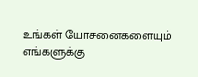உங்கள் யோசனைகளையும் எங்களுக்கு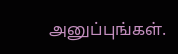அனுப்புங்கள்.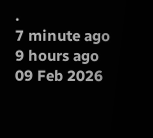.
7 minute ago
9 hours ago
09 Feb 2026